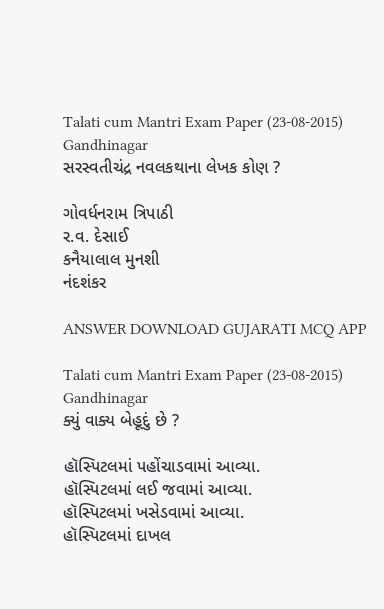Talati cum Mantri Exam Paper (23-08-2015) Gandhinagar
સરસ્વતીચંદ્ર નવલકથાના લેખક કોણ ?

ગોવર્ધનરામ ત્રિપાઠી
ર.વ. દેસાઈ
કનૈયાલાલ મુનશી
નંદશંકર

ANSWER DOWNLOAD GUJARATI MCQ APP

Talati cum Mantri Exam Paper (23-08-2015) Gandhinagar
ક્યું વાક્ય બેહૂદું છે ?

હૉસ્પિટલમાં પહોંચાડવામાં આવ્યા.
હૉસ્પિટલમાં લઈ જવામાં આવ્યા.
હૉસ્પિટલમાં ખસેડવામાં આવ્યા.
હૉસ્પિટલમાં દાખલ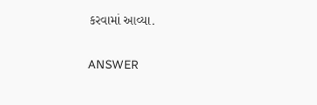કરવામાં આવ્યા.

ANSWER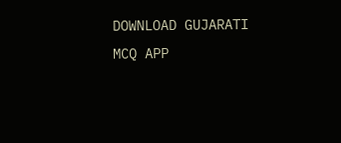DOWNLOAD GUJARATI MCQ APP